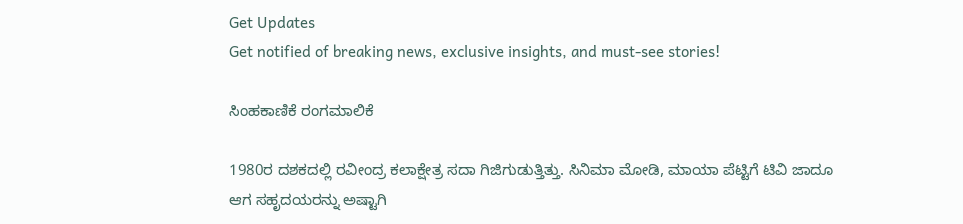Get Updates
Get notified of breaking news, exclusive insights, and must-see stories!

ಸಿಂಹಕಾಣಿಕೆ ರಂಗಮಾಲಿಕೆ

1980ರ ದಶಕದಲ್ಲಿ ರವೀಂದ್ರ ಕಲಾಕ್ಷೇತ್ರ ಸದಾ ಗಿಜಿಗುಡುತ್ತಿತ್ತು. ಸಿನಿಮಾ ಮೋಡಿ, ಮಾಯಾ ಪೆಟ್ಟಿಗೆ ಟಿವಿ ಜಾದೂ ಆಗ ಸಹೃದಯರನ್ನು ಅಷ್ಟಾಗಿ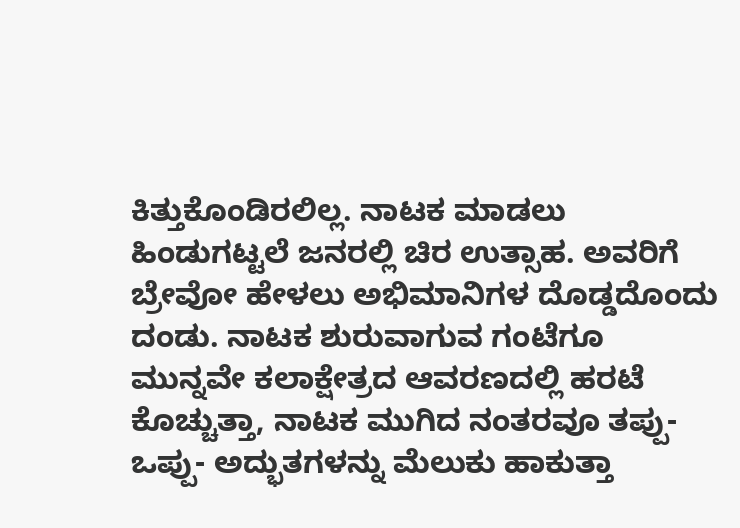ಕಿತ್ತುಕೊಂಡಿರಲಿಲ್ಲ. ನಾಟಕ ಮಾಡಲು ಹಿಂಡುಗಟ್ಟಲೆ ಜನರಲ್ಲಿ ಚಿರ ಉತ್ಸಾಹ. ಅವರಿಗೆ ಬ್ರೇವೋ ಹೇಳಲು ಅಭಿಮಾನಿಗಳ ದೊಡ್ಡದೊಂದು ದಂಡು. ನಾಟಕ ಶುರುವಾಗುವ ಗಂಟೆಗೂ ಮುನ್ನವೇ ಕಲಾಕ್ಷೇತ್ರದ ಆವರಣದಲ್ಲಿ ಹರಟೆ ಕೊಚ್ಚುತ್ತಾ, ನಾಟಕ ಮುಗಿದ ನಂತರವೂ ತಪ್ಪು- ಒಪ್ಪು- ಅದ್ಭುತಗಳನ್ನು ಮೆಲುಕು ಹಾಕುತ್ತಾ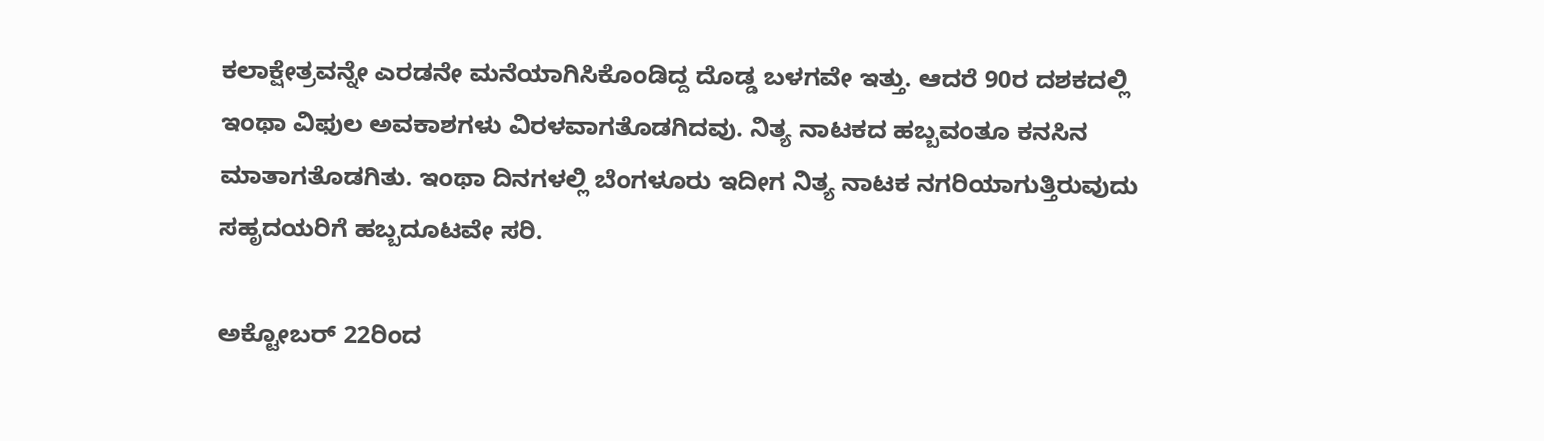ಕಲಾಕ್ಷೇತ್ರವನ್ನೇ ಎರಡನೇ ಮನೆಯಾಗಿಸಿಕೊಂಡಿದ್ದ ದೊಡ್ಡ ಬಳಗವೇ ಇತ್ತು. ಆದರೆ 90ರ ದಶಕದಲ್ಲಿ ಇಂಥಾ ವಿಫುಲ ಅವಕಾಶಗಳು ವಿರಳವಾಗತೊಡಗಿದವು. ನಿತ್ಯ ನಾಟಕದ ಹಬ್ಬವಂತೂ ಕನಸಿನ ಮಾತಾಗತೊಡಗಿತು. ಇಂಥಾ ದಿನಗಳಲ್ಲಿ ಬೆಂಗಳೂರು ಇದೀಗ ನಿತ್ಯ ನಾಟಕ ನಗರಿಯಾಗುತ್ತಿರುವುದು ಸಹೃದಯರಿಗೆ ಹಬ್ಬದೂಟವೇ ಸರಿ.

ಅಕ್ಟೋಬರ್‌ 22ರಿಂದ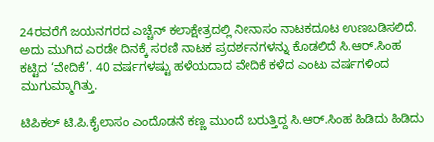24ರವರೆಗೆ ಜಯನಗರದ ಎಚ್ಚೆನ್‌ ಕಲಾಕ್ಷೇತ್ರದಲ್ಲಿ ನೀನಾಸಂ ನಾಟಕದೂಟ ಉಣಬಡಿಸಲಿದೆ. ಅದು ಮುಗಿದ ಎರಡೇ ದಿನಕ್ಕೆ ಸರಣಿ ನಾಟಕ ಪ್ರದರ್ಶನಗಳನ್ನು ಕೊಡಲಿದೆ ಸಿ.ಆರ್‌.ಸಿಂಹ ಕಟ್ಟಿದ ‘ವೇದಿಕೆ’. 40 ವರ್ಷಗಳಷ್ಟು ಹಳೆಯದಾದ ವೇದಿಕೆ ಕಳೆದ ಎಂಟು ವರ್ಷಗಳಿಂದ ಮುಗುಮ್ಮಾಗಿತ್ತು.

ಟಿಪಿಕಲ್‌ ಟಿ.ಪಿ.ಕೈಲಾಸಂ ಎಂದೊಡನೆ ಕಣ್ಣ ಮುಂದೆ ಬರುತ್ತಿದ್ದ ಸಿ.ಆರ್‌.ಸಿಂಹ ಹಿಡಿದು ಹಿಡಿದು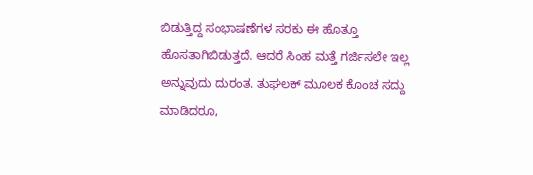ಬಿಡುತ್ತಿದ್ದ ಸಂಭಾಷಣೆಗಳ ಸರಕು ಈ ಹೊತ್ತೂ ಹೊಸತಾಗಿಬಿಡುತ್ತದೆ. ಆದರೆ ಸಿಂಹ ಮತ್ತೆ ಗರ್ಜಿಸಲೇ ಇಲ್ಲ ಅನ್ನುವುದು ದುರಂತ. ತುಘಲಕ್‌ ಮೂಲಕ ಕೊಂಚ ಸದ್ದು ಮಾಡಿದರೂ,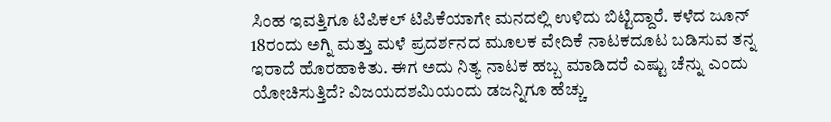ಸಿಂಹ ಇವತ್ತಿಗೂ ಟಿಪಿಕಲ್‌ ಟಿಪಿಕೆಯಾಗೇ ಮನದಲ್ಲಿ ಉಳಿದು ಬಿಟ್ಟಿದ್ದಾರೆ. ಕಳೆದ ಜೂನ್‌ 18ರಂದು ಅಗ್ನಿ ಮತ್ತು ಮಳೆ ಪ್ರದರ್ಶನದ ಮೂಲಕ ವೇದಿಕೆ ನಾಟಕದೂಟ ಬಡಿಸುವ ತನ್ನ ಇರಾದೆ ಹೊರಹಾಕಿತು. ಈಗ ಅದು ನಿತ್ಯ ನಾಟಕ ಹಬ್ಬ ಮಾಡಿದರೆ ಎಷ್ಟು ಚೆನ್ನು ಎಂದು ಯೋಚಿಸುತ್ತಿದೆ? ವಿಜಯದಶಮಿಯಂದು ಡಜನ್ನಿಗೂ ಹೆಚ್ಚು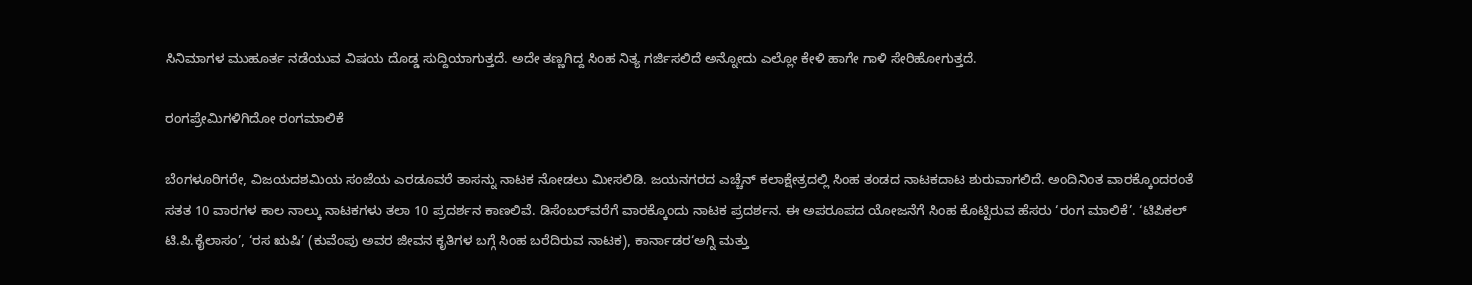ಸಿನಿಮಾಗಳ ಮುಹೂರ್ತ ನಡೆಯುವ ವಿಷಯ ದೊಡ್ಡ ಸುದ್ದಿಯಾಗುತ್ತದೆ. ಅದೇ ತಣ್ಣಗಿದ್ದ ಸಿಂಹ ನಿತ್ಯ ಗರ್ಜಿಸಲಿದೆ ಅನ್ನೋದು ಎಲ್ಲೋ ಕೇಳಿ ಹಾಗೇ ಗಾಳಿ ಸೇರಿಹೋಗುತ್ತದೆ.

ರಂಗಪ್ರೇಮಿಗಳಿಗಿದೋ ರಂಗಮಾಲಿಕೆ

ಬೆಂಗಳೂರಿಗರೇ, ವಿಜಯದಶಮಿಯ ಸಂಜೆಯ ಎರಡೂವರೆ ತಾಸನ್ನು ನಾಟಕ ನೋಡಲು ಮೀಸಲಿಡಿ. ಜಯನಗರದ ಎಚ್ಚೆನ್‌ ಕಲಾಕ್ಷೇತ್ರದಲ್ಲಿ ಸಿಂಹ ತಂಡದ ನಾಟಕದಾಟ ಶುರುವಾಗಲಿದೆ. ಅಂದಿನಿಂತ ವಾರಕ್ಕೊಂದರಂತೆ ಸತತ 10 ವಾರಗಳ ಕಾಲ ನಾಲ್ಕು ನಾಟಕಗಳು ತಲಾ 10 ಪ್ರದರ್ಶನ ಕಾಣಲಿವೆ. ಡಿಸೆಂಬರ್‌ವರೆಗೆ ವಾರಕ್ಕೊಂದು ನಾಟಕ ಪ್ರದರ್ಶನ. ಈ ಅಪರೂಪದ ಯೋಜನೆಗೆ ಸಿಂಹ ಕೊಟ್ಟಿರುವ ಹೆಸರು ‘ರಂಗ ಮಾಲಿಕೆ’. ‘ಟಿಪಿಕಲ್‌ ಟಿ.ಪಿ.ಕೈಲಾಸಂ’, ‘ರಸ ಋಷಿ’ (ಕುವೆಂಪು ಅವರ ಜೀವನ ಕೃತಿಗಳ ಬಗ್ಗೆ ಸಿಂಹ ಬರೆದಿರುವ ನಾಟಕ), ಕಾರ್ನಾಡರ‘ಅಗ್ನಿ ಮತ್ತು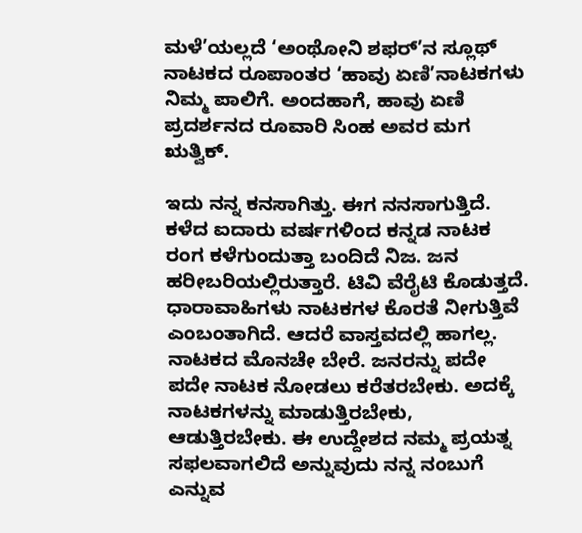ಮಳೆ’ಯಲ್ಲದೆ ‘ಅಂಥೋನಿ ಶಫರ್‌’ನ ಸ್ಲೂಥ್‌ ನಾಟಕದ ರೂಪಾಂತರ ‘ಹಾವು ಏಣಿ’ನಾಟಕಗಳು ನಿಮ್ಮ ಪಾಲಿಗೆ. ಅಂದಹಾಗೆ, ಹಾವು ಏಣಿ ಪ್ರದರ್ಶನದ ರೂವಾರಿ ಸಿಂಹ ಅವರ ಮಗ ಋತ್ವಿಕ್‌.

ಇದು ನನ್ನ ಕನಸಾಗಿತ್ತು. ಈಗ ನನಸಾಗುತ್ತಿದೆ. ಕಳೆದ ಐದಾರು ವರ್ಷಗಳಿಂದ ಕನ್ನಡ ನಾಟಕ ರಂಗ ಕಳೆಗುಂದುತ್ತಾ ಬಂದಿದೆ ನಿಜ. ಜನ ಹರೀಬರಿಯಲ್ಲಿರುತ್ತಾರೆ. ಟಿವಿ ವೆರೈಟಿ ಕೊಡುತ್ತದೆ. ಧಾರಾವಾಹಿಗಳು ನಾಟಕಗಳ ಕೊರತೆ ನೀಗುತ್ತಿವೆ ಎಂಬಂತಾಗಿದೆ. ಆದರೆ ವಾಸ್ತವದಲ್ಲಿ ಹಾಗಲ್ಲ. ನಾಟಕದ ಮೊನಚೇ ಬೇರೆ. ಜನರನ್ನು ಪದೇ ಪದೇ ನಾಟಕ ನೋಡಲು ಕರೆತರಬೇಕು. ಅದಕ್ಕೆ ನಾಟಕಗಳನ್ನು ಮಾಡುತ್ತಿರಬೇಕು, ಆಡುತ್ತಿರಬೇಕು. ಈ ಉದ್ದೇಶದ ನಮ್ಮ ಪ್ರಯತ್ನ ಸಫಲವಾಗಲಿದೆ ಅನ್ನುವುದು ನನ್ನ ನಂಬುಗೆ ಎನ್ನುವ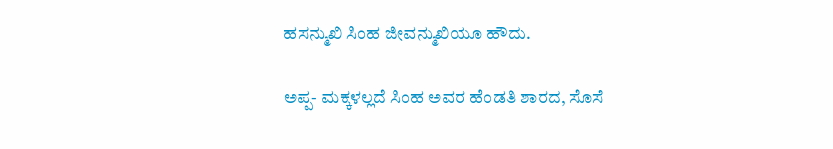ಹಸನ್ಮುಖಿ ಸಿಂಹ ಜೀವನ್ಮುಖಿಯೂ ಹೌದು.

ಅಪ್ಪ- ಮಕ್ಕಳಲ್ಲದೆ ಸಿಂಹ ಅವರ ಹೆಂಡತಿ ಶಾರದ, ಸೊಸೆ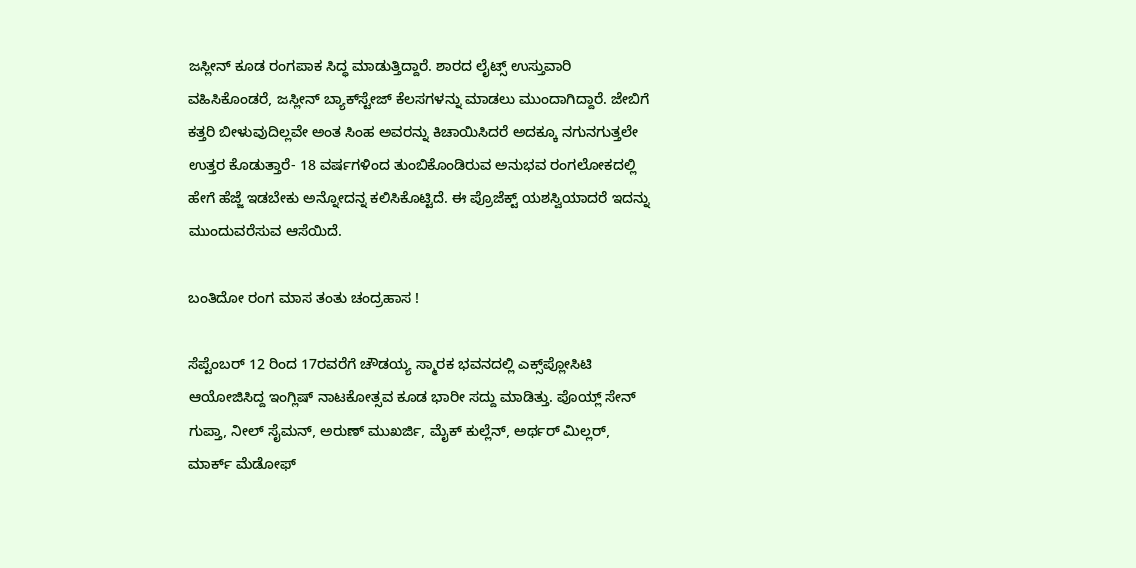ಜಸ್ಲೀನ್‌ ಕೂಡ ರಂಗಪಾಕ ಸಿದ್ಧ ಮಾಡುತ್ತಿದ್ದಾರೆ. ಶಾರದ ಲೈಟ್ಸ್‌ ಉಸ್ತುವಾರಿ ವಹಿಸಿಕೊಂಡರೆ, ಜಸ್ಲೀನ್‌ ಬ್ಯಾಕ್‌ಸ್ಟೇಜ್‌ ಕೆಲಸಗಳನ್ನು ಮಾಡಲು ಮುಂದಾಗಿದ್ದಾರೆ. ಜೇಬಿಗೆ ಕತ್ತರಿ ಬೀಳುವುದಿಲ್ಲವೇ ಅಂತ ಸಿಂಹ ಅವರನ್ನು ಕಿಚಾಯಿಸಿದರೆ ಅದಕ್ಕೂ ನಗುನಗುತ್ತಲೇ ಉತ್ತರ ಕೊಡುತ್ತಾರೆ- 18 ವರ್ಷಗಳಿಂದ ತುಂಬಿಕೊಂಡಿರುವ ಅನುಭವ ರಂಗಲೋಕದಲ್ಲಿ ಹೇಗೆ ಹೆಜ್ಜೆ ಇಡಬೇಕು ಅನ್ನೋದನ್ನ ಕಲಿಸಿಕೊಟ್ಟಿದೆ. ಈ ಪ್ರೊಜೆಕ್ಟ್‌ ಯಶಸ್ವಿಯಾದರೆ ಇದನ್ನು ಮುಂದುವರೆಸುವ ಆಸೆಯಿದೆ.

ಬಂತಿದೋ ರಂಗ ಮಾಸ ತಂತು ಚಂದ್ರಹಾಸ !

ಸೆಪ್ಟೆಂಬರ್‌ 12 ರಿಂದ 17ರವರೆಗೆ ಚೌಡಯ್ಯ ಸ್ಮಾರಕ ಭವನದಲ್ಲಿ ಎಕ್ಸ್‌ಪ್ಲೋಸಿಟಿ ಆಯೋಜಿಸಿದ್ದ ಇಂಗ್ಲಿಷ್‌ ನಾಟಕೋತ್ಸವ ಕೂಡ ಭಾರೀ ಸದ್ದು ಮಾಡಿತ್ತು. ಪೊಯ್ಲ್‌ ಸೇನ್‌ ಗುಪ್ತಾ, ನೀಲ್‌ ಸೈಮನ್‌, ಅರುಣ್‌ ಮುಖರ್ಜಿ, ಮೈಕ್‌ ಕುಲ್ಲೆನ್‌, ಅರ್ಥರ್‌ ಮಿಲ್ಲರ್‌, ಮಾರ್ಕ್‌ ಮೆಡೋಫ್‌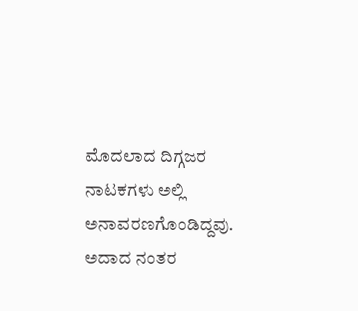ಮೊದಲಾದ ದಿಗ್ಗಜರ ನಾಟಕಗಳು ಅಲ್ಲಿ ಅನಾವರಣಗೊಂಡಿದ್ದವು. ಅದಾದ ನಂತರ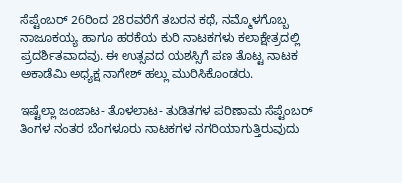ಸೆಪ್ಟೆಂಬರ್‌ 26ರಿಂದ 28ರವರೆಗೆ ತಬರನ ಕಥೆ, ನಮ್ಮೊಳಗೊಬ್ಬ ನಾಜೂಕಯ್ಯ ಹಾಗೂ ಹರಕೆಯ ಕುರಿ ನಾಟಕಗಳು ಕಲಾಕ್ಷೇತ್ರದಲ್ಲಿ ಪ್ರದರ್ಶಿತವಾದವು. ಈ ಉತ್ಸವದ ಯಶಸ್ಸಿಗೆ ಪಣ ತೊಟ್ಟ ನಾಟಕ ಅಕಾಡೆಮಿ ಅಧ್ಯಕ್ಷ ನಾಗೇಶ್‌ ಹಲ್ಲು ಮುರಿಸಿಕೊಂಡರು.

ಇಷ್ಟೆಲ್ಲಾ ಜಂಜಾಟ- ತೊಳಲಾಟ- ತುಡಿತಗಳ ಪರಿಣಾಮ ಸೆಪ್ಟೆಂಬರ್‌ ತಿಂಗಳ ನಂತರ ಬೆಂಗಳೂರು ನಾಟಕಗಳ ನಗರಿಯಾಗುತ್ತಿರುವುದು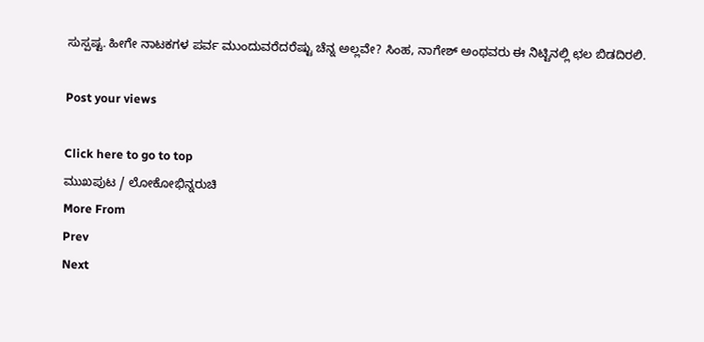ಸುಸ್ಪಷ್ಟ. ಹೀಗೇ ನಾಟಕಗಳ ಪರ್ವ ಮುಂದುವರೆದರೆಷ್ಟು ಚೆನ್ನ ಅಲ್ಲವೇ? ಸಿಂಹ, ನಾಗೇಶ್‌ ಅಂಥವರು ಈ ನಿಟ್ಟಿನಲ್ಲಿ ಛಲ ಬಿಡದಿರಲಿ.

Post your views

Click here to go to top
ಮುಖಪುಟ / ಲೋಕೋಭಿನ್ನರುಚಿ
More From
Prev
Next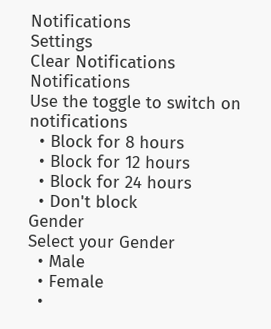Notifications
Settings
Clear Notifications
Notifications
Use the toggle to switch on notifications
  • Block for 8 hours
  • Block for 12 hours
  • Block for 24 hours
  • Don't block
Gender
Select your Gender
  • Male
  • Female
  •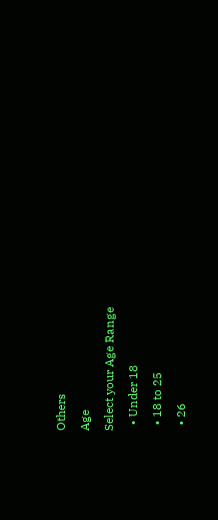Others
Age
Select your Age Range
  • Under 18
  • 18 to 25
  • 26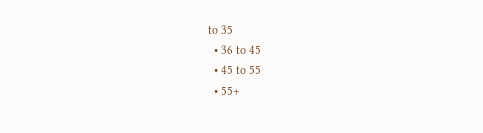to 35
  • 36 to 45
  • 45 to 55
  • 55+